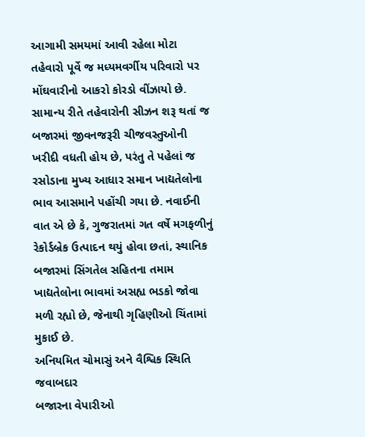આગામી સમયમાં આવી રહેલા મોટા તહેવારો પૂર્વે જ મધ્યમવર્ગીય પરિવારો પર મોંઘવારીનો આકરો કોરડો વીંઝાયો છે. સામાન્ય રીતે તહેવારોની સીઝન શરૂ થતાં જ બજારમાં જીવનજરૂરી ચીજવસ્તુઓની ખરીદી વધતી હોય છે, પરંતુ તે પહેલાં જ રસોડાના મુખ્ય આધાર સમાન ખાદ્યતેલોના ભાવ આસમાને પહોંચી ગયા છે. નવાઈની વાત એ છે કે, ગુજરાતમાં ગત વર્ષે મગફળીનું રેકોર્ડબ્રેક ઉત્પાદન થયું હોવા છતાં, સ્થાનિક બજારમાં સિંગતેલ સહિતના તમામ ખાદ્યતેલોના ભાવમાં અસહ્ય ભડકો જોવા મળી રહ્યો છે, જેનાથી ગૃહિણીઓ ચિંતામાં મુકાઈ છે.
અનિયમિત ચોમાસું અને વૈશ્વિક સ્થિતિ જવાબદાર
બજારના વેપારીઓ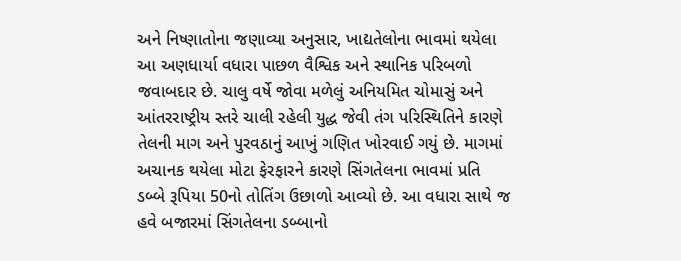અને નિષ્ણાતોના જણાવ્યા અનુસાર, ખાદ્યતેલોના ભાવમાં થયેલા આ અણધાર્યા વધારા પાછળ વૈશ્વિક અને સ્થાનિક પરિબળો જવાબદાર છે. ચાલુ વર્ષે જોવા મળેલું અનિયમિત ચોમાસું અને આંતરરાષ્ટ્રીય સ્તરે ચાલી રહેલી યુદ્ધ જેવી તંગ પરિસ્થિતિને કારણે તેલની માગ અને પુરવઠાનું આખું ગણિત ખોરવાઈ ગયું છે. માગમાં અચાનક થયેલા મોટા ફેરફારને કારણે સિંગતેલના ભાવમાં પ્રતિ ડબ્બે રૂપિયા 50નો તોતિંગ ઉછાળો આવ્યો છે. આ વધારા સાથે જ હવે બજારમાં સિંગતેલના ડબ્બાનો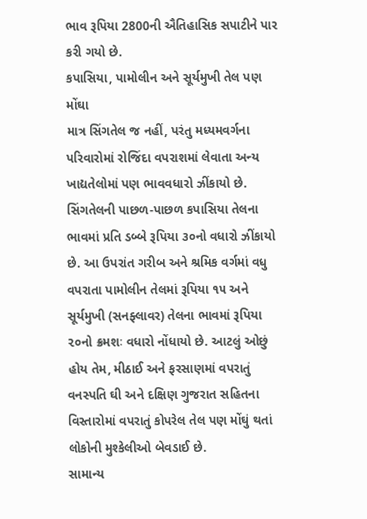ભાવ રૂપિયા 2800ની ઐતિહાસિક સપાટીને પાર કરી ગયો છે.
કપાસિયા, પામોલીન અને સૂર્યમુખી તેલ પણ મોંઘા
માત્ર સિંગતેલ જ નહીં, પરંતુ મધ્યમવર્ગના પરિવારોમાં રોજિંદા વપરાશમાં લેવાતા અન્ય ખાદ્યતેલોમાં પણ ભાવવધારો ઝીંકાયો છે. સિંગતેલની પાછળ-પાછળ કપાસિયા તેલના ભાવમાં પ્રતિ ડબ્બે રૂપિયા ૩૦નો વધારો ઝીંકાયો છે. આ ઉપરાંત ગરીબ અને શ્રમિક વર્ગમાં વધુ વપરાતા પામોલીન તેલમાં રૂપિયા ૧૫ અને સૂર્યમુખી (સનફ્લાવર) તેલના ભાવમાં રૂપિયા ૨૦નો ક્રમશઃ વધારો નોંધાયો છે. આટલું ઓછું હોય તેમ, મીઠાઈ અને ફરસાણમાં વપરાતું વનસ્પતિ ઘી અને દક્ષિણ ગુજરાત સહિતના વિસ્તારોમાં વપરાતું કોપરેલ તેલ પણ મોંઘું થતાં લોકોની મુશ્કેલીઓ બેવડાઈ છે.
સામાન્ય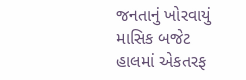જનતાનું ખોરવાયું માસિક બજેટ
હાલમાં એકતરફ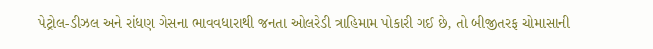પેટ્રોલ-ડીઝલ અને રાંધણ ગેસના ભાવવધારાથી જનતા ઓલરેડી ત્રાહિમામ પોકારી ગઈ છે, તો બીજીતરફ ચોમાસાની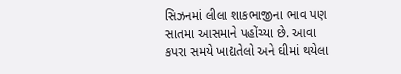સિઝનમાં લીલા શાકભાજીના ભાવ પણ સાતમા આસમાને પહોંચ્યા છે. આવા કપરા સમયે ખાદ્યતેલો અને ઘીમાં થયેલા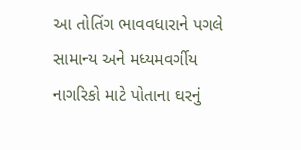આ તોતિંગ ભાવવધારાને પગલે સામાન્ય અને મધ્યમવર્ગીય નાગરિકો માટે પોતાના ઘરનું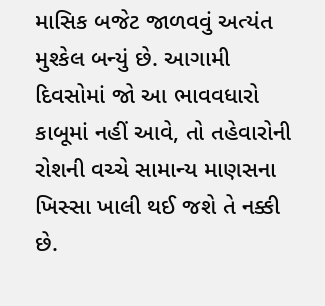માસિક બજેટ જાળવવું અત્યંત મુશ્કેલ બન્યું છે. આગામી દિવસોમાં જો આ ભાવવધારો કાબૂમાં નહીં આવે, તો તહેવારોની રોશની વચ્ચે સામાન્ય માણસના ખિસ્સા ખાલી થઈ જશે તે નક્કી છે.